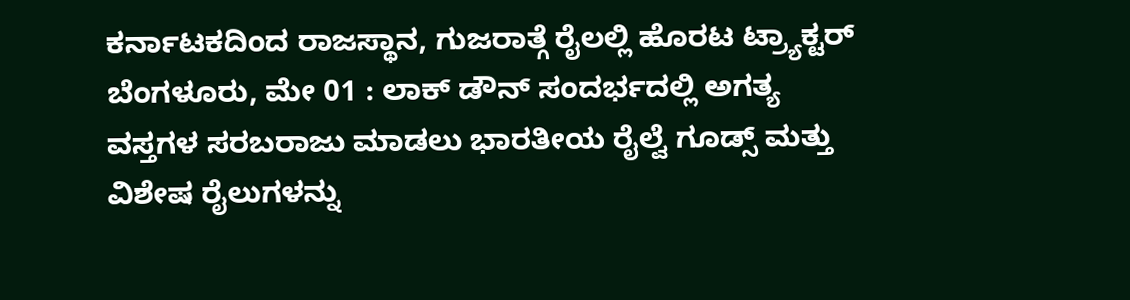ಕರ್ನಾಟಕದಿಂದ ರಾಜಸ್ಥಾನ, ಗುಜರಾತ್ಗೆ ರೈಲಲ್ಲಿ ಹೊರಟ ಟ್ರ್ಯಾಕ್ಟರ್
ಬೆಂಗಳೂರು, ಮೇ 01 : ಲಾಕ್ ಡೌನ್ ಸಂದರ್ಭದಲ್ಲಿ ಅಗತ್ಯ ವಸ್ತಗಳ ಸರಬರಾಜು ಮಾಡಲು ಭಾರತೀಯ ರೈಲ್ವೆ ಗೂಡ್ಸ್ ಮತ್ತು ವಿಶೇಷ ರೈಲುಗಳನ್ನು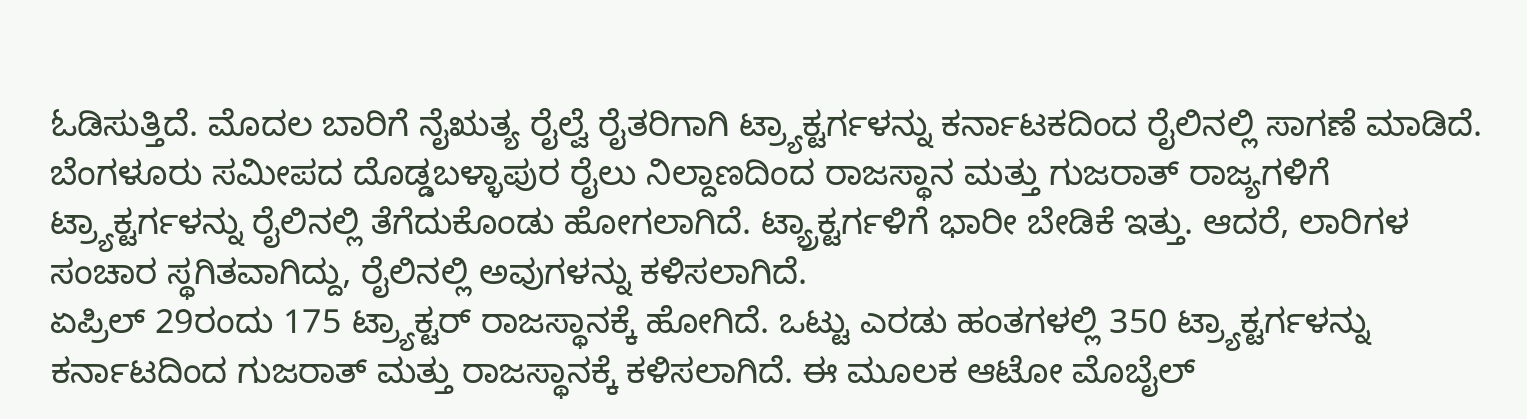ಓಡಿಸುತ್ತಿದೆ. ಮೊದಲ ಬಾರಿಗೆ ನೈಋತ್ಯ ರೈಲ್ವೆ ರೈತರಿಗಾಗಿ ಟ್ರ್ಯಾಕ್ಟರ್ಗಳನ್ನು ಕರ್ನಾಟಕದಿಂದ ರೈಲಿನಲ್ಲಿ ಸಾಗಣೆ ಮಾಡಿದೆ.
ಬೆಂಗಳೂರು ಸಮೀಪದ ದೊಡ್ಡಬಳ್ಳಾಪುರ ರೈಲು ನಿಲ್ದಾಣದಿಂದ ರಾಜಸ್ಥಾನ ಮತ್ತು ಗುಜರಾತ್ ರಾಜ್ಯಗಳಿಗೆ ಟ್ರ್ಯಾಕ್ಟರ್ಗಳನ್ನು ರೈಲಿನಲ್ಲಿ ತೆಗೆದುಕೊಂಡು ಹೋಗಲಾಗಿದೆ. ಟ್ಯ್ರಾಕ್ಟರ್ಗಳಿಗೆ ಭಾರೀ ಬೇಡಿಕೆ ಇತ್ತು. ಆದರೆ, ಲಾರಿಗಳ ಸಂಚಾರ ಸ್ಥಗಿತವಾಗಿದ್ದು, ರೈಲಿನಲ್ಲಿ ಅವುಗಳನ್ನು ಕಳಿಸಲಾಗಿದೆ.
ಏಪ್ರಿಲ್ 29ರಂದು 175 ಟ್ರ್ಯಾಕ್ಟರ್ ರಾಜಸ್ಥಾನಕ್ಕೆ ಹೋಗಿದೆ. ಒಟ್ಟು ಎರಡು ಹಂತಗಳಲ್ಲಿ 350 ಟ್ರ್ಯಾಕ್ಟರ್ಗಳನ್ನು ಕರ್ನಾಟದಿಂದ ಗುಜರಾತ್ ಮತ್ತು ರಾಜಸ್ಥಾನಕ್ಕೆ ಕಳಿಸಲಾಗಿದೆ. ಈ ಮೂಲಕ ಆಟೋ ಮೊಬೈಲ್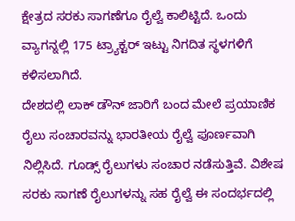ಕ್ಷೇತ್ರದ ಸರಕು ಸಾಗಣೆಗೂ ರೈಲ್ವೆ ಕಾಲಿಟ್ಟಿದೆ. ಒಂದು ವ್ಯಾಗನ್ನಲ್ಲಿ 175 ಟ್ರ್ಯಾಕ್ಟರ್ ಇಟ್ಟು ನಿಗದಿತ ಸ್ಥಳಗಳಿಗೆ ಕಳಿಸಲಾಗಿದೆ.
ದೇಶದಲ್ಲಿ ಲಾಕ್ ಡೌನ್ ಜಾರಿಗೆ ಬಂದ ಮೇಲೆ ಪ್ರಯಾಣಿಕ ರೈಲು ಸಂಚಾರವನ್ನು ಭಾರತೀಯ ರೈಲ್ವೆ ಪೂರ್ಣವಾಗಿ ನಿಲ್ಲಿಸಿದೆ. ಗೂಡ್ಸ್ ರೈಲುಗಳು ಸಂಚಾರ ನಡೆಸುತ್ತಿವೆ. ವಿಶೇಷ ಸರಕು ಸಾಗಣೆ ರೈಲುಗಳನ್ನು ಸಹ ರೈಲ್ವೆ ಈ ಸಂದರ್ಭದಲ್ಲಿ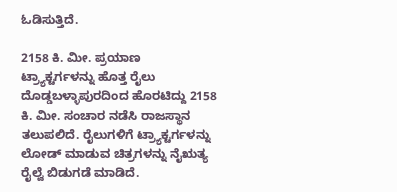ಓಡಿಸುತ್ತಿದೆ.

2158 ಕಿ. ಮೀ. ಪ್ರಯಾಣ
ಟ್ರ್ಯಾಕ್ಟರ್ಗಳನ್ನು ಹೊತ್ತ ರೈಲು ದೊಡ್ಡಬಳ್ಳಾಪುರದಿಂದ ಹೊರಟಿದ್ದು 2158 ಕಿ. ಮೀ. ಸಂಚಾರ ನಡೆಸಿ ರಾಜಸ್ಥಾನ ತಲುಪಲಿದೆ. ರೈಲುಗಳಿಗೆ ಟ್ರ್ಯಾಕ್ಟರ್ಗಳನ್ನು ಲೋಡ್ ಮಾಡುವ ಚಿತ್ರಗಳನ್ನು ನೈಋತ್ಯ ರೈಲ್ವೆ ಬಿಡುಗಡೆ ಮಾಡಿದೆ.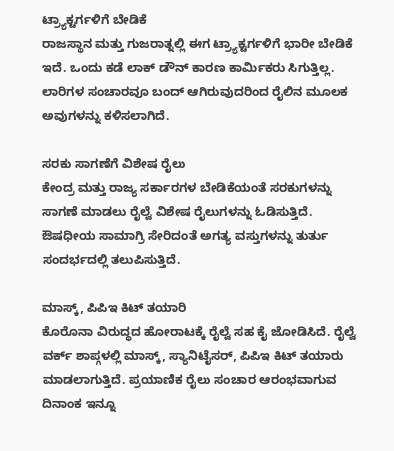ಟ್ರ್ಯಾಕ್ಟರ್ಗಳಿಗೆ ಬೇಡಿಕೆ
ರಾಜಸ್ಥಾನ ಮತ್ತು ಗುಜರಾತ್ನಲ್ಲಿ ಈಗ ಟ್ರ್ಯಾಕ್ಟರ್ಗಳಿಗೆ ಭಾರೀ ಬೇಡಿಕೆ ಇದೆ. ಒಂದು ಕಡೆ ಲಾಕ್ ಡೌನ್ ಕಾರಣ ಕಾರ್ಮಿಕರು ಸಿಗುತ್ತಿಲ್ಲ. ಲಾರಿಗಳ ಸಂಚಾರವೂ ಬಂದ್ ಆಗಿರುವುದರಿಂದ ರೈಲಿನ ಮೂಲಕ ಅವುಗಳನ್ನು ಕಳಿಸಲಾಗಿದೆ.

ಸರಕು ಸಾಗಣೆಗೆ ವಿಶೇಷ ರೈಲು
ಕೇಂದ್ರ ಮತ್ತು ರಾಜ್ಯ ಸರ್ಕಾರಗಳ ಬೇಡಿಕೆಯಂತೆ ಸರಕುಗಳನ್ನು ಸಾಗಣೆ ಮಾಡಲು ರೈಲ್ವೆ ವಿಶೇಷ ರೈಲುಗಳನ್ನು ಓಡಿಸುತ್ತಿದೆ. ಔಷಧೀಯ ಸಾಮಾಗ್ರಿ ಸೇರಿದಂತೆ ಅಗತ್ಯ ವಸ್ತುಗಳನ್ನು ತುರ್ತು ಸಂದರ್ಭದಲ್ಲಿ ತಲುಪಿಸುತ್ತಿದೆ.

ಮಾಸ್ಕ್, ಪಿಪಿಇ ಕಿಟ್ ತಯಾರಿ
ಕೊರೊನಾ ವಿರುದ್ಧದ ಹೋರಾಟಕ್ಕೆ ರೈಲ್ವೆ ಸಹ ಕೈ ಜೋಡಿಸಿದೆ. ರೈಲ್ವೆ ವರ್ಕ್ ಶಾಪ್ಗಳಲ್ಲಿ ಮಾಸ್ಕ್, ಸ್ಯಾನಿಟೈಸರ್, ಪಿಪಿಇ ಕಿಟ್ ತಯಾರು ಮಾಡಲಾಗುತ್ತಿದೆ. ಪ್ರಯಾಣಿಕ ರೈಲು ಸಂಚಾರ ಆರಂಭವಾಗುವ ದಿನಾಂಕ ಇನ್ನೂ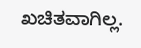ಖಚಿತವಾಗಿಲ್ಲ.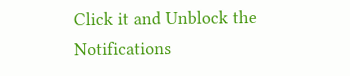Click it and Unblock the Notifications